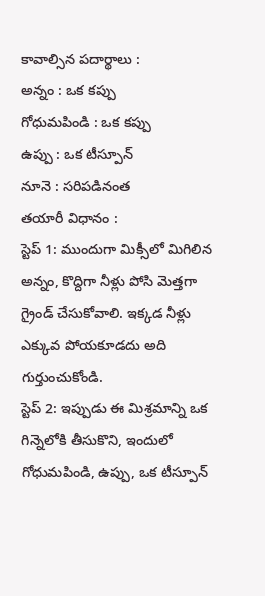కావాల్సిన పదార్థాలు :
అన్నం : ఒక కప్పు
గోధుమపిండి : ఒక కప్పు
ఉప్పు : ఒక టీస్పూన్
నూనె : సరిపడినంత
తయారీ విధానం :
స్టెప్ 1: ముందుగా మిక్సీలో మిగిలిన అన్నం, కొద్దిగా నీళ్లు పోసి మెత్తగా గ్రైండ్ చేసుకోవాలి. ఇక్కడ నీళ్లు ఎక్కువ పోయకూడదు అది గుర్తుంచుకోండి.
స్టెప్ 2: ఇప్పుడు ఈ మిశ్రమాన్ని ఒక గిన్నెలోకి తీసుకొని, ఇందులో గోధుమపిండి, ఉప్పు, ఒక టీస్పూన్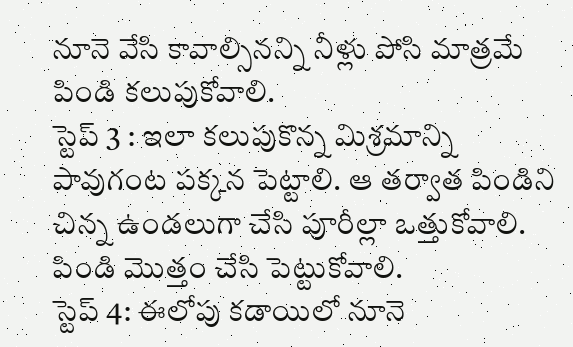నూనె వేసి కావాల్సినన్ని నీళ్లు పోసి మాత్రమే పిండి కలుపుకోవాలి.
స్టెప్ 3 : ఇలా కలుపుకొన్న మిశ్రమాన్ని పావుగంట పక్కన పెట్టాలి. ఆ తర్వాత పిండిని చిన్న ఉండలుగా చేసి పూరీల్లా ఒత్తుకోవాలి. పిండి మొత్తం చేసి పెట్టుకోవాలి.
స్టెప్ 4: ఈలోపు కడాయిలో నూనె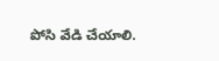పోసి వేడి చేయాలి.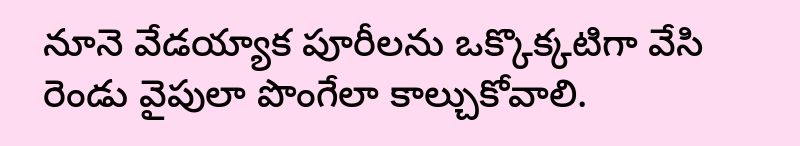నూనె వేడయ్యాక పూరీలను ఒక్కొక్కటిగా వేసి రెండు వైపులా పొంగేలా కాల్చుకోవాలి.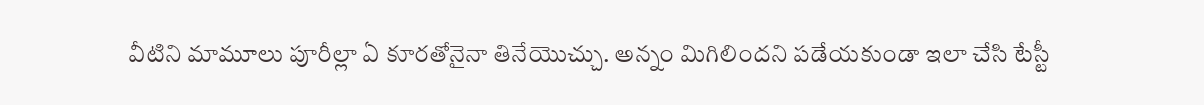వీటిని మామూలు పూరీల్లా ఏ కూరతోనైనా తినేయొచ్చు. అన్నం మిగిలిందని పడేయకుండా ఇలా చేసి టేస్టీ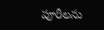పూరీలను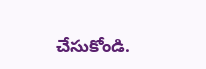చేసుకోండి.